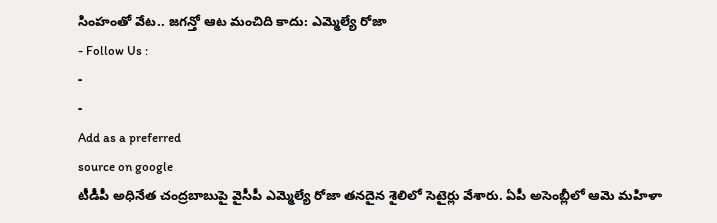సింహంతో వేట.. జగన్తో ఆట మంచిది కాదు: ఎమ్మెల్యే రోజా
- Follow Us :
-
-
Add as a preferred
source on google
టీడీపీ అధినేత చంద్రబాబుపై వైసీపీ ఎమ్మెల్యే రోజా తనదైన శైలిలో సెటైర్లు వేశారు. ఏపీ అసెంబ్లీలో ఆమె మహిళా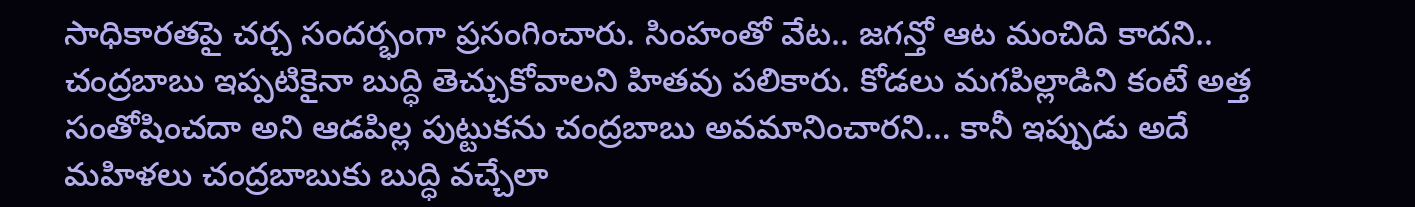సాధికారతపై చర్చ సందర్భంగా ప్రసంగించారు. సింహంతో వేట.. జగన్తో ఆట మంచిది కాదని.. చంద్రబాబు ఇప్పటికైనా బుద్ధి తెచ్చుకోవాలని హితవు పలికారు. కోడలు మగపిల్లాడిని కంటే అత్త సంతోషించదా అని ఆడపిల్ల పుట్టుకను చంద్రబాబు అవమానించారని… కానీ ఇప్పుడు అదే మహిళలు చంద్రబాబుకు బుద్ధి వచ్చేలా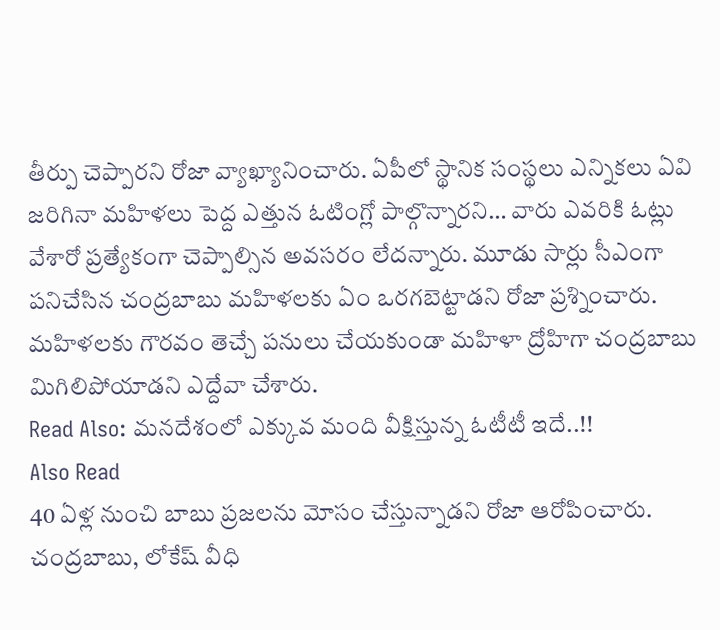తీర్పు చెప్పారని రోజా వ్యాఖ్యానించారు. ఏపీలో స్థానిక సంస్థలు ఎన్నికలు ఏవి జరిగినా మహిళలు పెద్ద ఎత్తున ఓటింగ్లో పాల్గొన్నారని… వారు ఎవరికి ఓట్లు వేశారో ప్రత్యేకంగా చెప్పాల్సిన అవసరం లేదన్నారు. మూడు సార్లు సీఎంగా పనిచేసిన చంద్రబాబు మహిళలకు ఏం ఒరగబెట్టాడని రోజా ప్రశ్నించారు. మహిళలకు గౌరవం తెచ్చే పనులు చేయకుండా మహిళా ద్రోహిగా చంద్రబాబు మిగిలిపోయాడని ఎద్దేవా చేశారు.
Read Also: మనదేశంలో ఎక్కువ మంది వీక్షిస్తున్న ఓటీటీ ఇదే..!!
Also Read
40 ఏళ్ల నుంచి బాబు ప్రజలను మోసం చేస్తున్నాడని రోజా ఆరోపించారు. చంద్రబాబు, లోకేష్ వీధి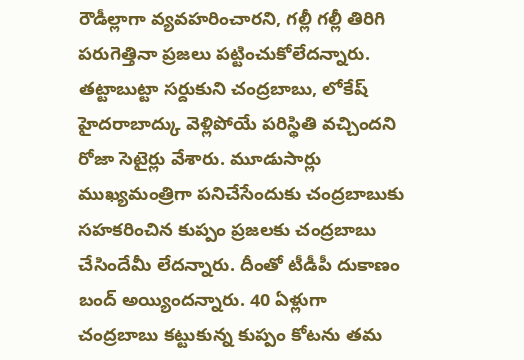రౌడీల్లాగా వ్యవహరించారని, గల్లీ గల్లీ తిరిగి పరుగెత్తినా ప్రజలు పట్టించుకోలేదన్నారు. తట్టాబుట్టా సర్దుకుని చంద్రబాబు, లోకేష్ హైదరాబాద్కు వెళ్లిపోయే పరిస్థితి వచ్చిందని రోజా సెటైర్లు వేశారు. మూడుసార్లు ముఖ్యమంత్రిగా పనిచేసేందుకు చంద్రబాబుకు సహకరించిన కుప్పం ప్రజలకు చంద్రబాబు చేసిందేమీ లేదన్నారు. దీంతో టీడీపీ దుకాణం బంద్ అయ్యిందన్నారు. 40 ఏళ్లుగా చంద్రబాబు కట్టుకున్న కుప్పం కోటను తమ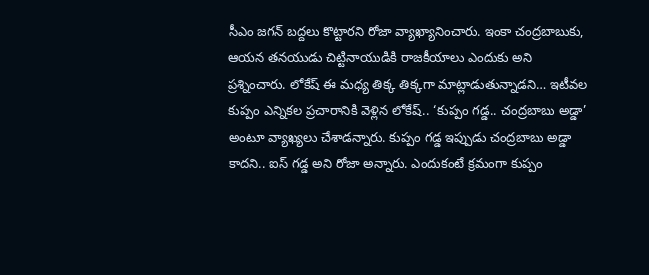సీఎం జగన్ బద్దలు కొట్టారని రోజా వ్యాఖ్యానించారు. ఇంకా చంద్రబాబుకు, ఆయన తనయుడు చిట్టినాయుడికి రాజకీయాలు ఎందుకు అని ప్రశ్నించారు. లోకేష్ ఈ మధ్య తిక్క తిక్కగా మాట్లాడుతున్నాడని… ఇటీవల కుప్పం ఎన్నికల ప్రచారానికి వెళ్లిన లోకేష్.. ‘కుప్పం గడ్డ.. చంద్రబాబు అడ్డా’ అంటూ వ్యాఖ్యలు చేశాడన్నారు. కుప్పం గడ్డ ఇప్పుడు చంద్రబాబు అడ్డా కాదని.. ఐస్ గడ్డ అని రోజా అన్నారు. ఎందుకంటే క్రమంగా కుప్పం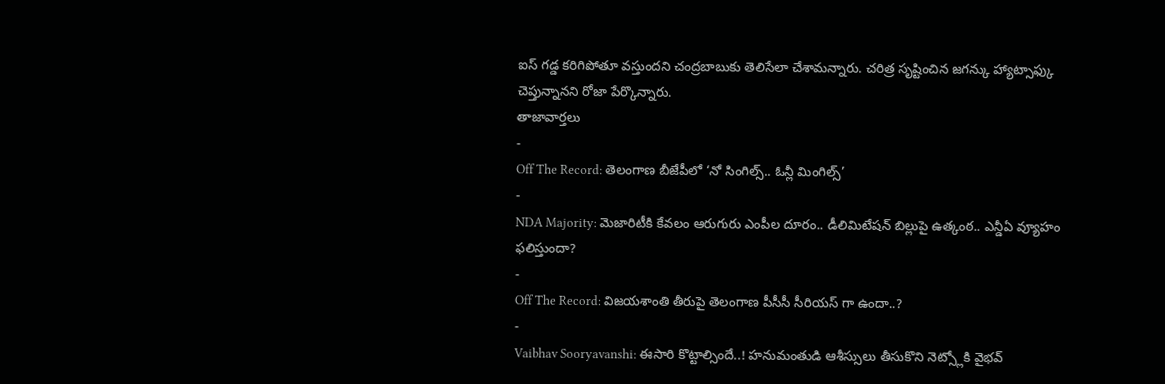ఐస్ గడ్డ కరిగిపోతూ వస్తుందని చంద్రబాబుకు తెలిసేలా చేశామన్నారు. చరిత్ర సృష్టించిన జగన్కు హ్యాట్సాఫ్కు చెప్తున్నానని రోజా పేర్కొన్నారు.
తాజావార్తలు
-
Off The Record: తెలంగాణ బీజేపీలో ‘నో సింగిల్స్.. ఓన్లీ మింగిల్స్’
-
NDA Majority: మెజారిటీకి కేవలం ఆరుగురు ఎంపీల దూరం.. డీలిమిటేషన్ బిల్లుపై ఉత్కంఠ.. ఎన్డీఏ వ్యూహం ఫలిస్తుందా?
-
Off The Record: విజయశాంతి తీరుపై తెలంగాణ పీసీసీ సీరియస్ గా ఉందా..?
-
Vaibhav Sooryavanshi: ఈసారి కొట్టాల్సిందే..! హనుమంతుడి ఆశీస్సులు తీసుకొని నెట్స్లోకి వైభవ్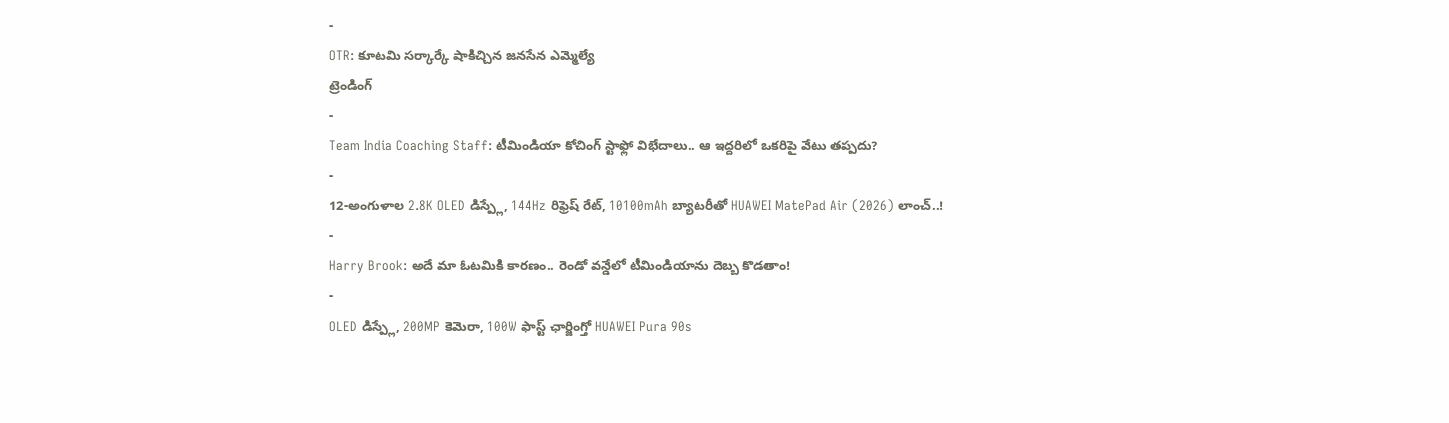-
OTR: కూటమి సర్కార్కే షాకిచ్చిన జనసేన ఎమ్మెల్యే
ట్రెండింగ్
-
Team India Coaching Staff: టీమిండియా కోచింగ్ స్టాఫ్లో విభేదాలు.. ఆ ఇద్దరిలో ఒకరిపై వేటు తప్పదు?
-
12-అంగుళాల 2.8K OLED డిస్ప్లే, 144Hz రిఫ్రెష్ రేట్, 10100mAh బ్యాటరీతో HUAWEI MatePad Air (2026) లాంచ్..!
-
Harry Brook: అదే మా ఓటమికి కారణం.. రెండో వన్డేలో టీమిండియాను దెబ్బ కొడతాం!
-
OLED డిస్ప్లే, 200MP కెమెరా, 100W ఫాస్ట్ ఛార్జింగ్తో HUAWEI Pura 90s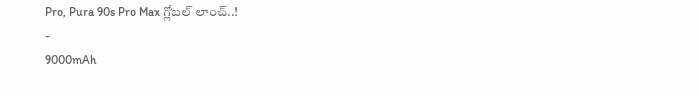Pro, Pura 90s Pro Max గ్లోబల్ లాంచ్..!
-
9000mAh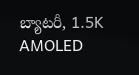బ్యాటరీ, 1.5K AMOLED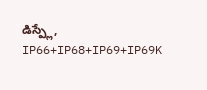డిస్ప్లే, IP66+IP68+IP69+IP69K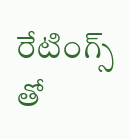రేటింగ్స్ తో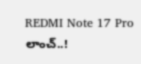REDMI Note 17 Pro లాంచ్..!